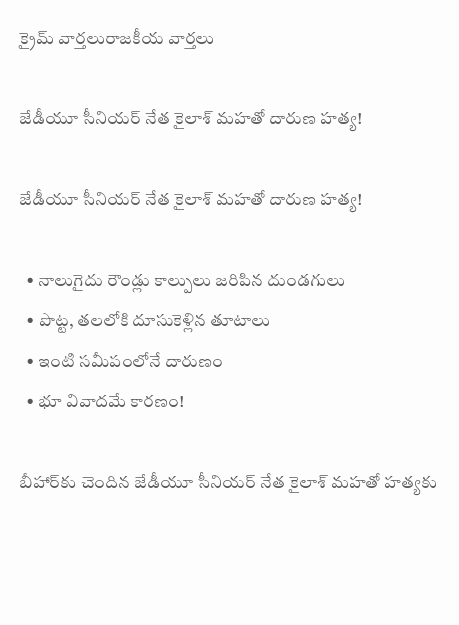క్రైమ్ వార్తలురాజకీయ వార్తలు

జేడీయూ సీనియర్ నేత కైలాశ్ మహతో దారుణ హత్య!

జేడీయూ సీనియర్ నేత కైలాశ్ మహతో దారుణ హత్య!

  • నాలుగైదు రౌండ్లు కాల్పులు జరిపిన దుండగులు
  • పొట్ట, తలలోకి దూసుకెళ్లిన తూటాలు
  • ఇంటి సమీపంలోనే దారుణం
  • భూ వివాదమే కారణం!

బీహార్‌కు చెందిన జేడీయూ సీనియర్ నేత కైలాశ్ మహతో హత్యకు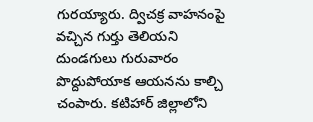గురయ్యారు. ద్విచక్ర వాహనంపై వచ్చిన గుర్తు తెలియని దుండగులు గురువారం పొద్దుపోయాక ఆయనను కాల్చి చంపారు. కటిహార్ జిల్లాలోని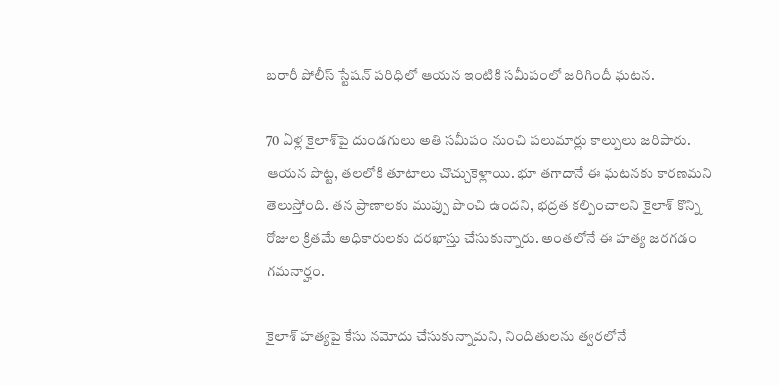బరారీ పోలీస్ స్టేషన్ పరిధిలో ఆయన ఇంటికి సమీపంలో జరిగిందీ ఘటన.

70 ఏళ్ల కైలాశ్‌పై దుండగులు అతి సమీపం నుంచి పలుమార్లు కాల్పులు జరిపారు. ఆయన పొట్ట, తలలోకి తూటాలు చొచ్చుకెళ్లాయి. భూ తగాదానే ఈ ఘటనకు కారణమని తెలుస్తోంది. తన ప్రాణాలకు ముప్పు పొంచి ఉందని, భద్రత కల్పించాలని కైలాశ్ కొన్ని రోజుల క్రితమే అధికారులకు దరఖాస్తు చేసుకున్నారు. అంతలోనే ఈ హత్య జరగడం గమనార్హం.

కైలాశ్ హత్యపై కేసు నమోదు చేసుకున్నామని, నిందితులను త్వరలోనే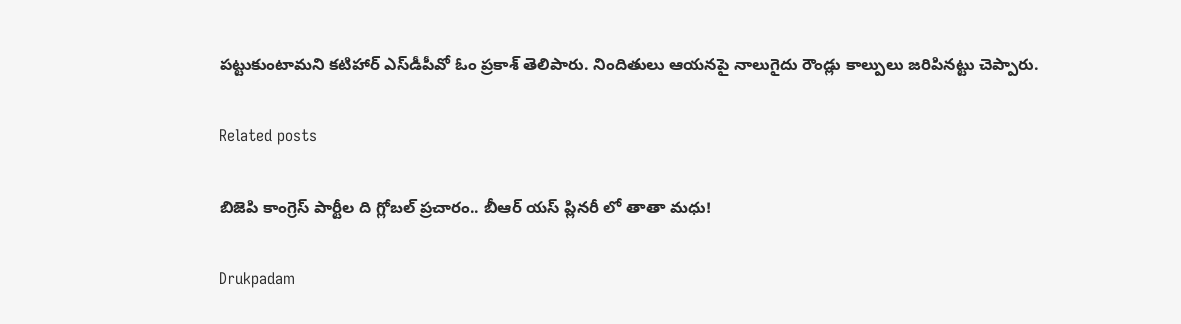పట్టుకుంటామని కటిహార్ ఎస్‌డీపీవో ఓం ప్రకాశ్ తెలిపారు. నిందితులు ఆయనపై నాలుగైదు రౌండ్లు కాల్పులు జరిపినట్టు చెప్పారు.

Related posts

బిజెపి కాంగ్రెస్ పార్టీల ది గ్లోబల్ ప్రచారం.. బీఆర్ యస్ ప్లినరీ లో తాతా మధు!

Drukpadam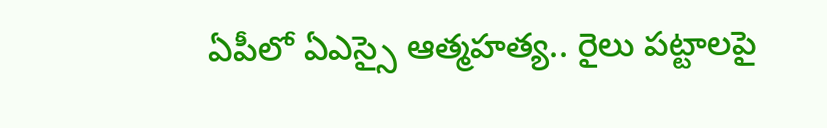ఏపీలో ఏఎస్సై ఆత్మహత్య.. రైలు పట్టాలపై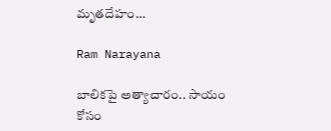మృతదేహం…

Ram Narayana

బాలికపై అత్యాచారం.. సాయం కోసం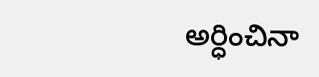అర్ధించినా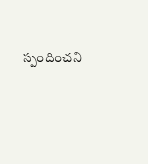స్పందించని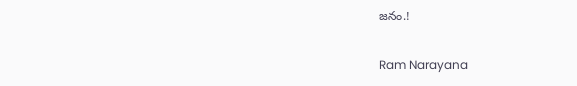జనం.!

Ram Narayana